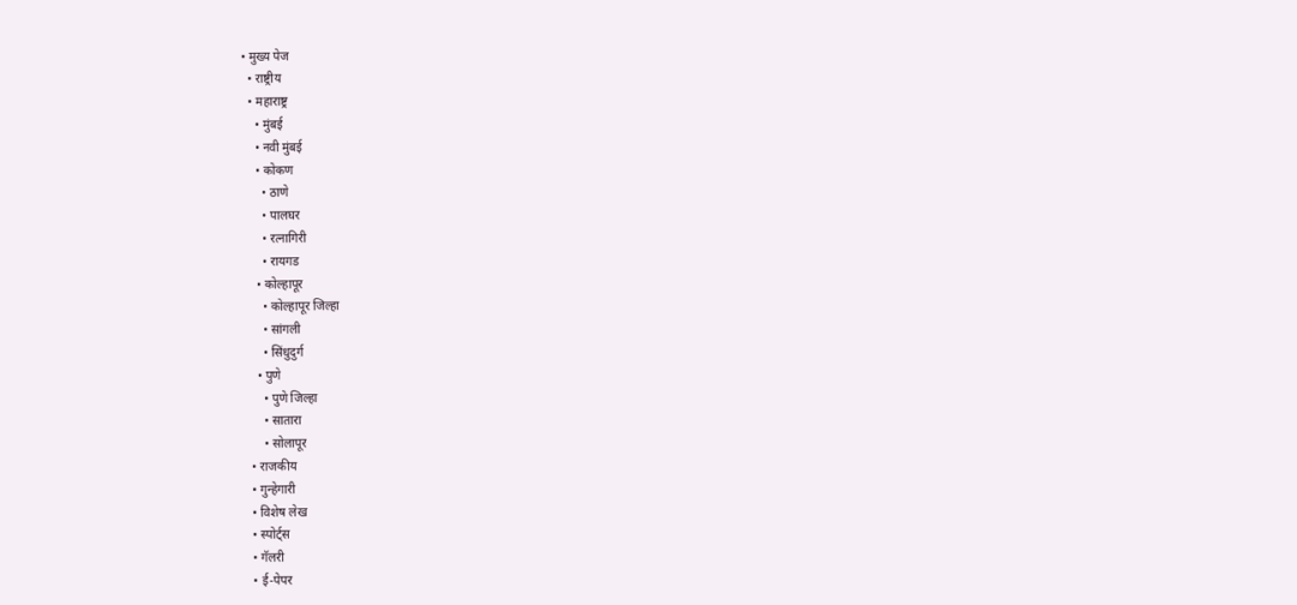• मुख्य पेज
  • राष्ट्रीय
  • महाराष्ट्र
    • मुंबई
    • नवी मुंबई
    • कोकण
      • ठाणे
      • पालघर
      • रत्नागिरी
      • रायगड
    • कोल्हापूर
      • कोल्हापूर जिल्हा
      • सांगली
      • सिंधुदुर्ग
    • पुणे
      • पुणे जिल्हा
      • सातारा
      • सोलापूर
  • राजकीय
  • गुन्हेगारी
  • विशेष लेख
  • स्पोर्ट्स
  • गॅलरी
  • ई-पेपर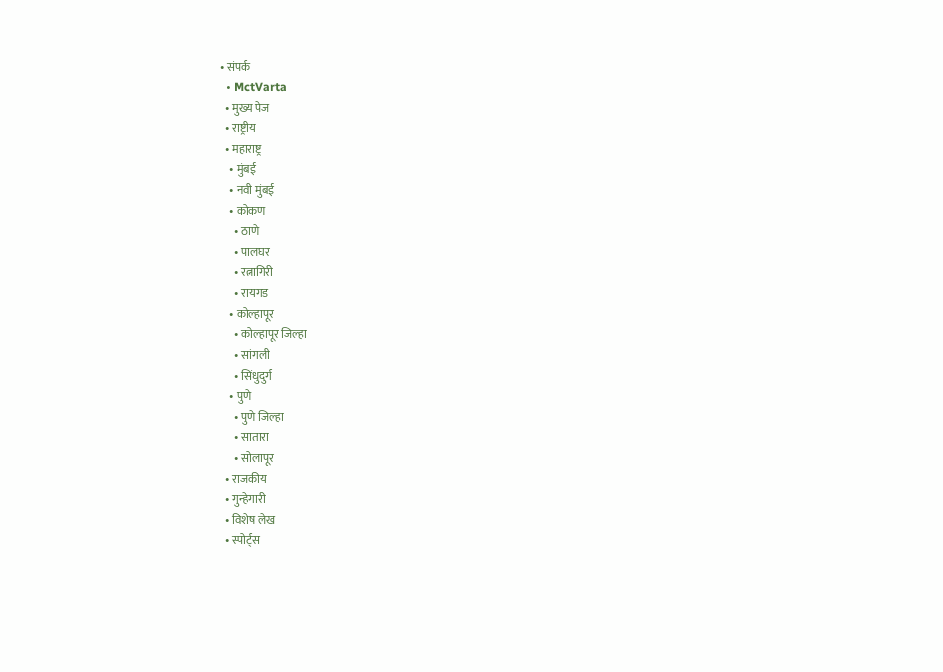• संपर्क
  • MctVarta
  • मुख्य पेज
  • राष्ट्रीय
  • महाराष्ट्र
    • मुंबई
    • नवी मुंबई
    • कोकण
      • ठाणे
      • पालघर
      • रत्नागिरी
      • रायगड
    • कोल्हापूर
      • कोल्हापूर जिल्हा
      • सांगली
      • सिंधुदुर्ग
    • पुणे
      • पुणे जिल्हा
      • सातारा
      • सोलापूर
  • राजकीय
  • गुन्हेगारी
  • विशेष लेख
  • स्पोर्ट्स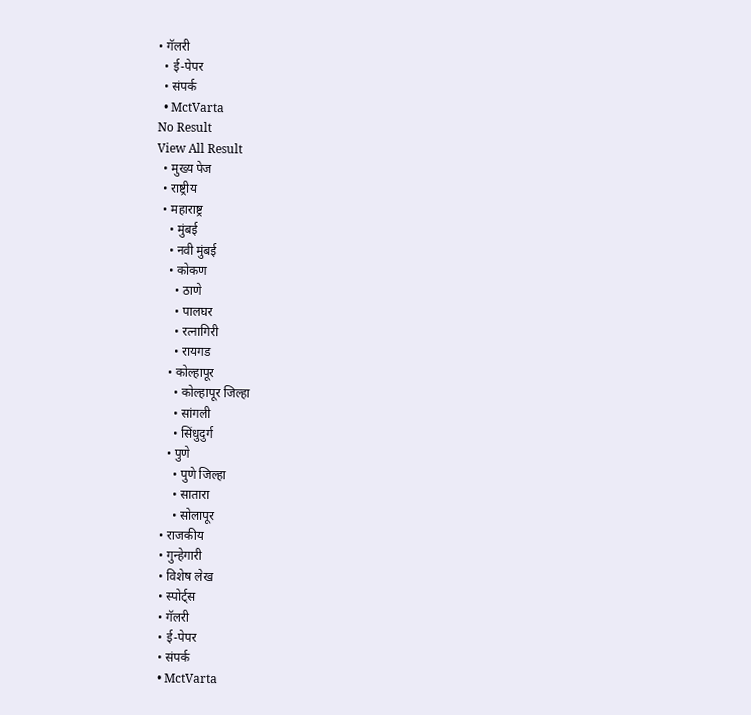• गॅलरी
  • ई-पेपर
  • संपर्क
  • MctVarta
No Result
View All Result
  • मुख्य पेज
  • राष्ट्रीय
  • महाराष्ट्र
    • मुंबई
    • नवी मुंबई
    • कोकण
      • ठाणे
      • पालघर
      • रत्नागिरी
      • रायगड
    • कोल्हापूर
      • कोल्हापूर जिल्हा
      • सांगली
      • सिंधुदुर्ग
    • पुणे
      • पुणे जिल्हा
      • सातारा
      • सोलापूर
  • राजकीय
  • गुन्हेगारी
  • विशेष लेख
  • स्पोर्ट्स
  • गॅलरी
  • ई-पेपर
  • संपर्क
  • MctVarta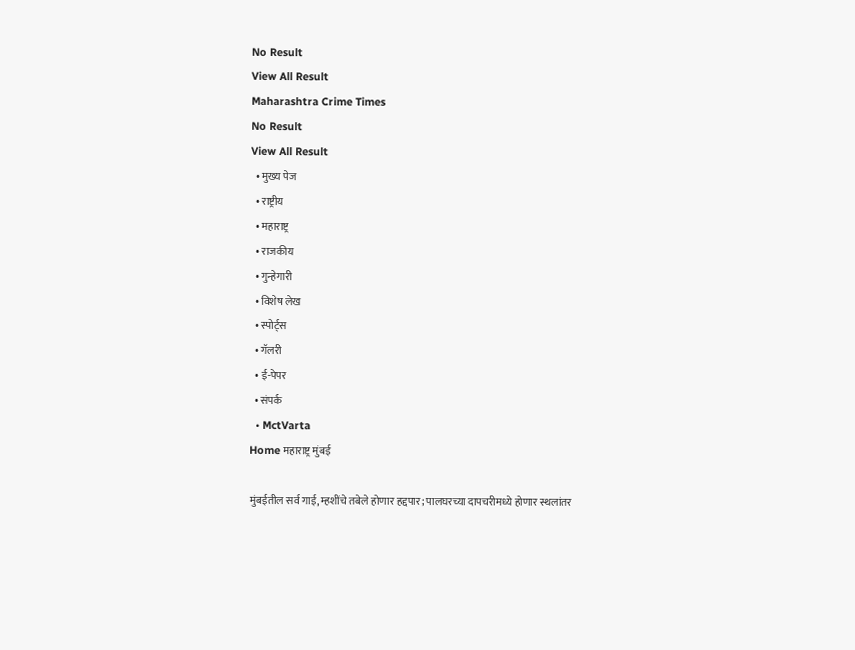No Result
View All Result
Maharashtra Crime Times
No Result
View All Result
  • मुख्य पेज
  • राष्ट्रीय
  • महाराष्ट्र
  • राजकीय
  • गुन्हेगारी
  • विशेष लेख
  • स्पोर्ट्स
  • गॅलरी
  • ई-पेपर
  • संपर्क
  • MctVarta
Home महाराष्ट्र मुंबई

मुंबईतील सर्व गाई, म्हशींचे तबेले होणार हद्दपार; पालघरच्या दापचरीमध्ये होणार स्थलांतर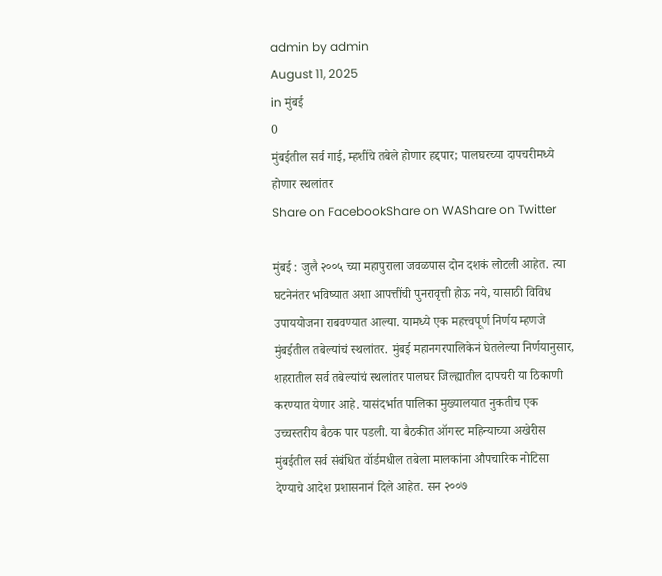admin by admin
August 11, 2025
in मुंबई
0
मुंबईतील सर्व गाई, म्हशींचे तबेले होणार हद्दपार; पालघरच्या दापचरीमध्ये होणार स्थलांतर
Share on FacebookShare on WAShare on Twitter

मुंबई : जुलै २००५ च्या महापुराला जवळपास दोन दशकं लोटली आहेत. त्या घटनेनंतर भविष्यात अशा आपत्तींची पुनरावृत्ती होऊ नये, यासाठी विविध उपाययोजना राबवण्यात आल्या. यामध्ये एक महत्त्वपूर्ण निर्णय म्हणजे मुंबईतील तबेल्यांचं स्थलांतर. मुंबई महानगरपालिकेनं घेतलेल्या निर्णयानुसार, शहरातील सर्व तबेल्यांचं स्थलांतर पालघर जिल्ह्यातील दापचरी या ठिकाणी करण्यात येणार आहे. यासंदर्भात पालिका मुख्यालयात नुकतीच एक उच्चस्तरीय बैठक पार पडली. या बैठकीत ऑगस्ट महिन्याच्या अखेरीस मुंबईतील सर्व संबंधित वॉर्डमधील तबेला मालकांना औपचारिक नोटिसा देण्याचे आदेश प्रशासनानं दिले आहेत. सन २००७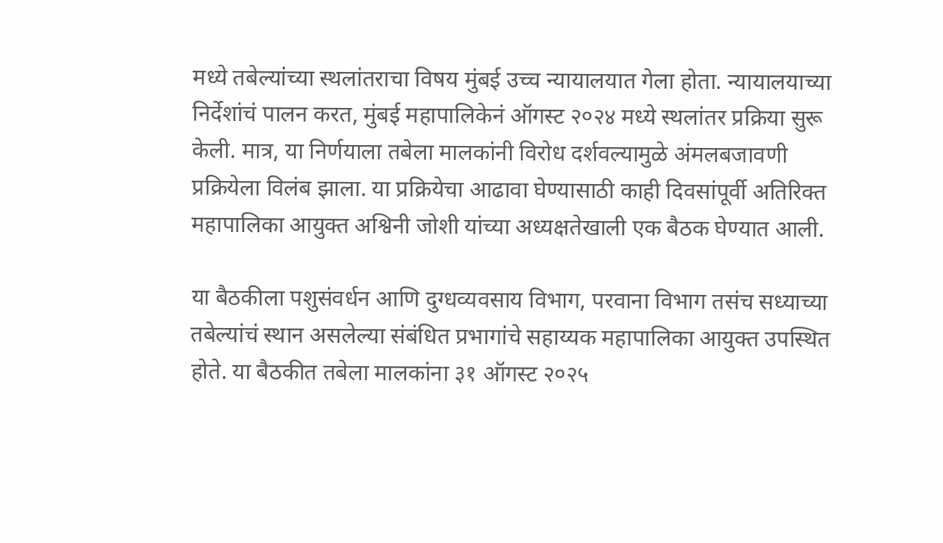मध्ये तबेल्यांच्या स्थलांतराचा विषय मुंबई उच्च न्यायालयात गेला होता. न्यायालयाच्या निर्देशांचं पालन करत, मुंबई महापालिकेनं ऑगस्ट २०२४ मध्ये स्थलांतर प्रक्रिया सुरू केली. मात्र, या निर्णयाला तबेला मालकांनी विरोध दर्शवल्यामुळे अंमलबजावणी प्रक्रियेला विलंब झाला. या प्रक्रियेचा आढावा घेण्यासाठी काही दिवसांपूर्वी अतिरिक्त महापालिका आयुक्त अश्विनी जोशी यांच्या अध्यक्षतेखाली एक बैठक घेण्यात आली.

या बैठकीला पशुसंवर्धन आणि दुग्धव्यवसाय विभाग, परवाना विभाग तसंच सध्याच्या तबेल्यांचं स्थान असलेल्या संबंधित प्रभागांचे सहाय्यक महापालिका आयुक्त उपस्थित होते. या बैठकीत तबेला मालकांना ३१ ऑगस्ट २०२५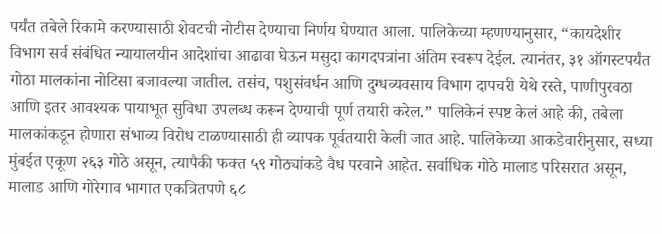पर्यंत तबेले रिकामे करण्यासाठी शेवटची नोटीस देण्याचा निर्णय घेण्यात आला. पालिकेच्या म्हणण्यानुसार, “कायदेशीर विभाग सर्व संबंधित न्यायालयीन आदेशांचा आढावा घेऊन मसुदा कागदपत्रांना अंतिम स्वरूप देईल. त्यानंतर, ३१ ऑगस्टपर्यंत गोठा मालकांना नोटिसा बजावल्या जातील. तसंच, पशुसंवर्धन आणि दुग्धव्यवसाय विभाग दापचरी येथे रस्ते, पाणीपुरवठा आणि इतर आवश्यक पायाभूत सुविधा उपलब्ध करून देण्याची पूर्ण तयारी करेल.” पालिकेनं स्पष्ट केलं आहे की, तबेला मालकांकडून होणारा संभाव्य विरोध टाळण्यासाठी ही व्यापक पूर्वतयारी केली जात आहे. पालिकेच्या आकडेवारीनुसार, सध्या मुंबईत एकूण २६३ गोठे असून, त्यापैकी फक्त ५९ गोठ्यांकडे वैध परवाने आहेत. सर्वाधिक गोठे मालाड परिसरात असून, मालाड आणि गोरेगाव भागात एकत्रितपणे ६८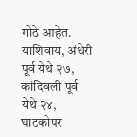गोठे आहेत. याशिवाय, अंधेरी पूर्व येथे २७, कांदिवली पूर्व येथे २४, घाटकोपर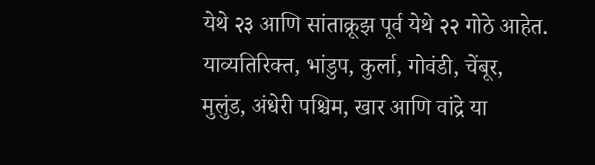येथे २३ आणि सांताक्रूझ पूर्व येथे २२ गोठे आहेत. याव्यतिरिक्त, भांडुप, कुर्ला, गोवंडी, चेंबूर, मुलुंड, अंधेरी पश्चिम, खार आणि वांद्रे या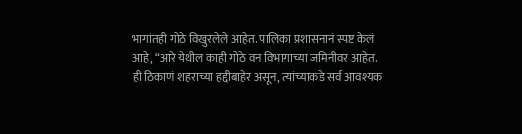भागांतही गोठे विखुरलेले आहेत. पालिका प्रशासनानं स्पष्ट केलं आहे, “आरे येथील काही गोठे वन विभागाच्या जमिनीवर आहेत. ही ठिकाणं शहराच्या हद्दीबाहेर असून, त्यांच्याकडे सर्व आवश्यक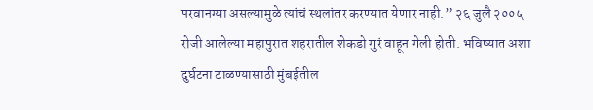परवानग्या असल्यामुळे त्यांचं स्थलांतर करण्यात येणार नाही.” २६ जुलै २००५ रोजी आलेल्या महापुरात शहरातील शेकडो गुरं वाहून गेली होती. भविष्यात अशा दुर्घटना टाळण्यासाठी मुंबईतील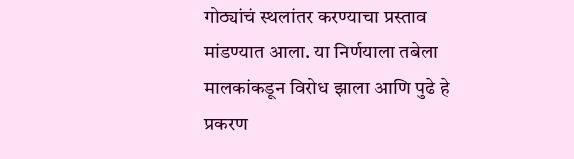गोठ्यांचं स्थलांतर करण्याचा प्रस्ताव मांडण्यात आला. या निर्णयाला तबेला मालकांकडून विरोध झाला आणि पुढे हे प्रकरण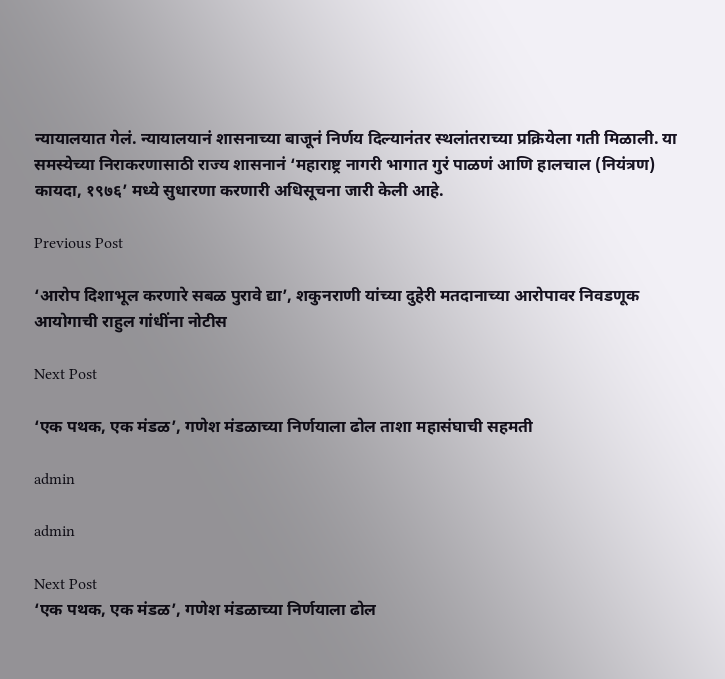न्यायालयात गेलं. न्यायालयानं शासनाच्या बाजूनं निर्णय दिल्यानंतर स्थलांतराच्या प्रक्रियेला गती मिळाली. या समस्येच्या निराकरणासाठी राज्य शासनानं ‘महाराष्ट्र नागरी भागात गुरं पाळणं आणि हालचाल (नियंत्रण) कायदा, १९७६’ मध्ये सुधारणा करणारी अधिसूचना जारी केली आहे.

Previous Post

‘आरोप दिशाभूल करणारे सबळ पुरावे द्या’, शकुनराणी यांच्या दुहेरी मतदानाच्या आरोपावर निवडणूक आयोगाची राहुल गांधींना नोटीस

Next Post

‘एक पथक, एक मंडळ’, गणेश मंडळाच्या निर्णयाला ढोल ताशा महासंघाची सहमती

admin

admin

Next Post
‘एक पथक, एक मंडळ’, गणेश मंडळाच्या निर्णयाला ढोल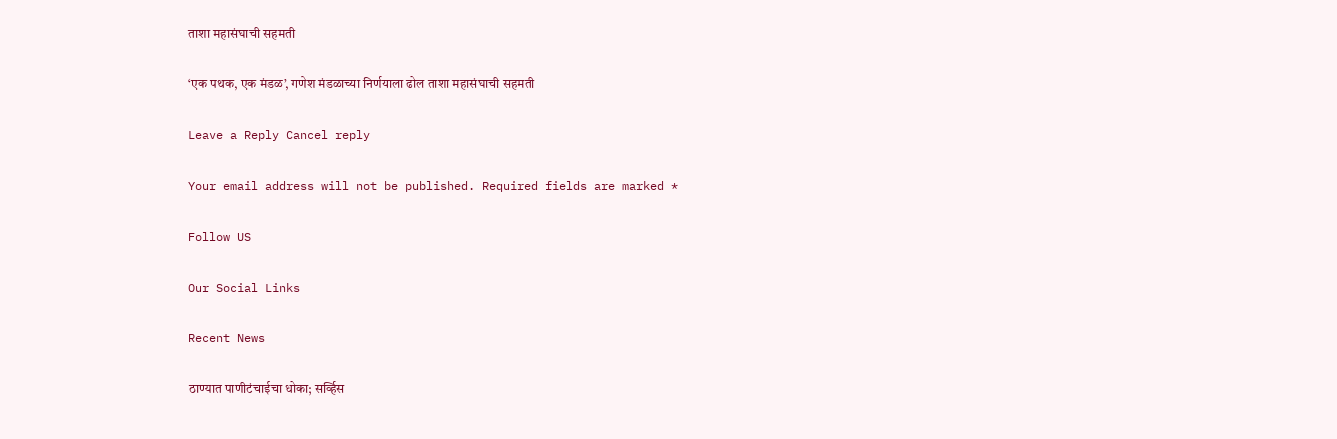ताशा महासंघाची सहमती

‘एक पथक, एक मंडळ’, गणेश मंडळाच्या निर्णयाला ढोल ताशा महासंघाची सहमती

Leave a Reply Cancel reply

Your email address will not be published. Required fields are marked *

Follow US

Our Social Links

Recent News

ठाण्यात पाणीटंचाईचा धोका; सर्व्हिस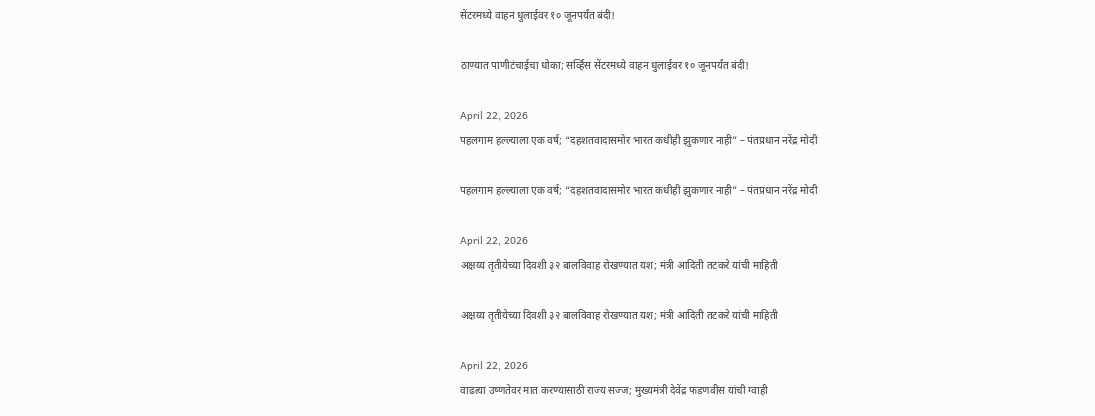सेंटरमध्ये वाहन धुलाईवर १० जूनपर्यंत बंदी!

ठाण्यात पाणीटंचाईचा धोका; सर्व्हिस सेंटरमध्ये वाहन धुलाईवर १० जूनपर्यंत बंदी!

April 22, 2026
पहलगाम हल्ल्याला एक वर्ष; “दहशतवादासमोर भारत कधीही झुकणार नाही” – पंतप्रधान नरेंद्र मोदी

पहलगाम हल्ल्याला एक वर्ष; “दहशतवादासमोर भारत कधीही झुकणार नाही” – पंतप्रधान नरेंद्र मोदी

April 22, 2026
अक्षय्य तृतीयेच्या दिवशी ३२ बालविवाह रोखण्यात यश; मंत्री आदिती तटकरे यांची माहिती

अक्षय्य तृतीयेच्या दिवशी ३२ बालविवाह रोखण्यात यश; मंत्री आदिती तटकरे यांची माहिती

April 22, 2026
वाढत्या उष्णतेवर मात करण्यासाठी राज्य सज्ज; मुख्यमंत्री देवेंद्र फडणवीस यांची ग्वाही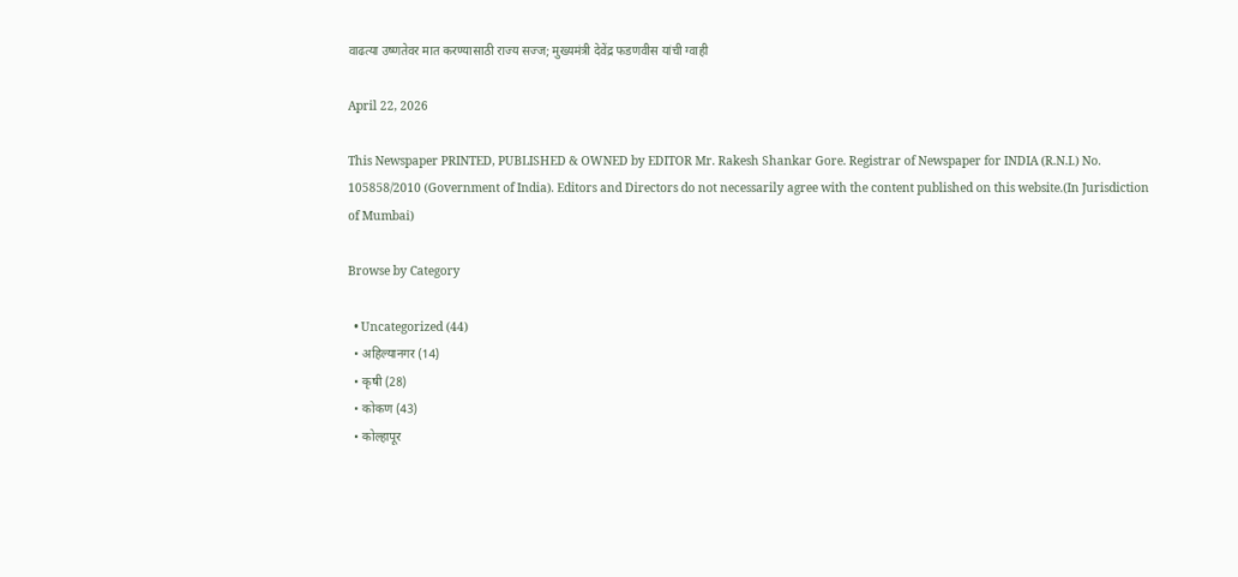वाढत्या उष्णतेवर मात करण्यासाठी राज्य सज्ज; मुख्यमंत्री देवेंद्र फडणवीस यांची ग्वाही

April 22, 2026

This Newspaper PRINTED, PUBLISHED & OWNED by EDITOR Mr. Rakesh Shankar Gore. Registrar of Newspaper for INDIA (R.N.I.) No. 105858/2010 (Government of India). Editors and Directors do not necessarily agree with the content published on this website.(In Jurisdiction of Mumbai)

Browse by Category

  • Uncategorized (44)
  • अहिल्यानगर (14)
  • कृषी (28)
  • कोकण (43)
  • कोल्हापूर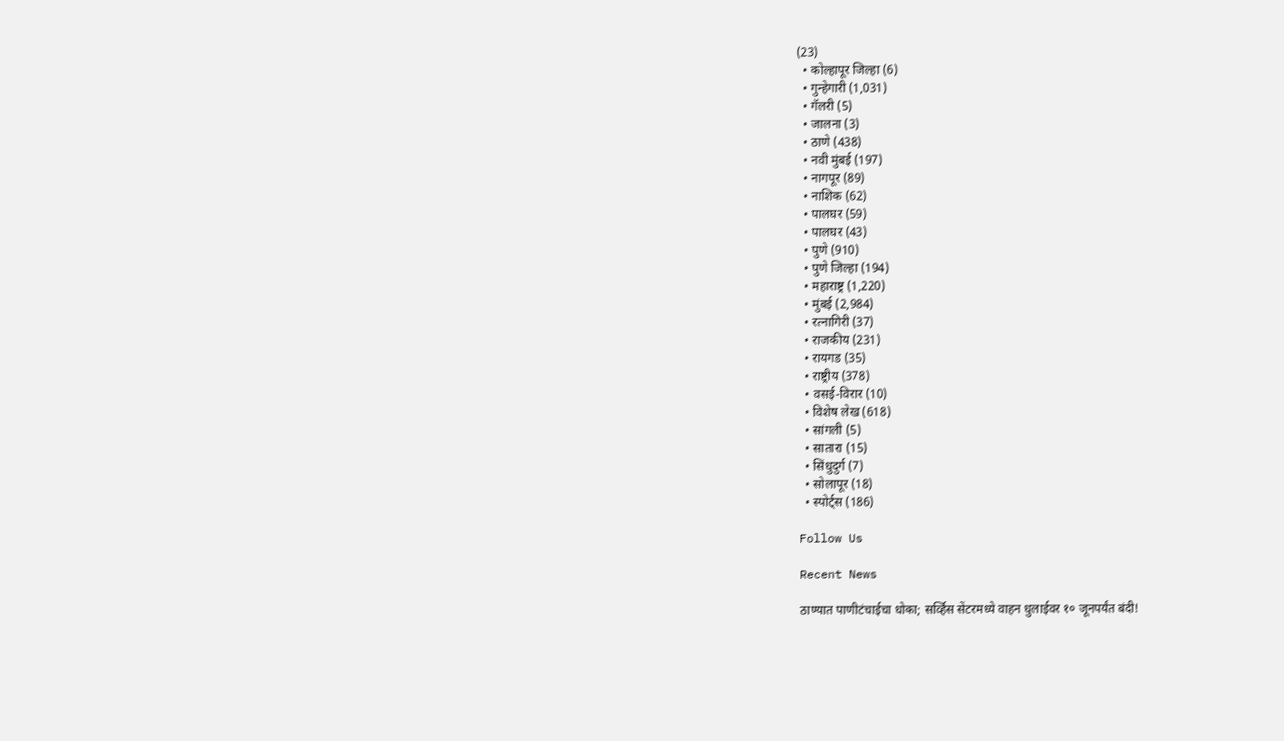(23)
  • कोल्हापूर जिल्हा (6)
  • गुन्हेगारी (1,031)
  • गॅलरी (5)
  • जालना (3)
  • ठाणे (438)
  • नवी मुंबई (197)
  • नागपूर (89)
  • नाशिक (62)
  • पालघर (59)
  • पालघर (43)
  • पुणे (910)
  • पुणे जिल्हा (194)
  • महाराष्ट्र (1,220)
  • मुंबई (2,984)
  • रत्नागिरी (37)
  • राजकीय (231)
  • रायगड (35)
  • राष्ट्रीय (378)
  • वसई-विरार (10)
  • विशेष लेख (618)
  • सांगली (5)
  • सातारा (15)
  • सिंधुदुर्ग (7)
  • सोलापूर (18)
  • स्पोर्ट्स (186)

Follow Us

Recent News

ठाण्यात पाणीटंचाईचा धोका; सर्व्हिस सेंटरमध्ये वाहन धुलाईवर १० जूनपर्यंत बंदी!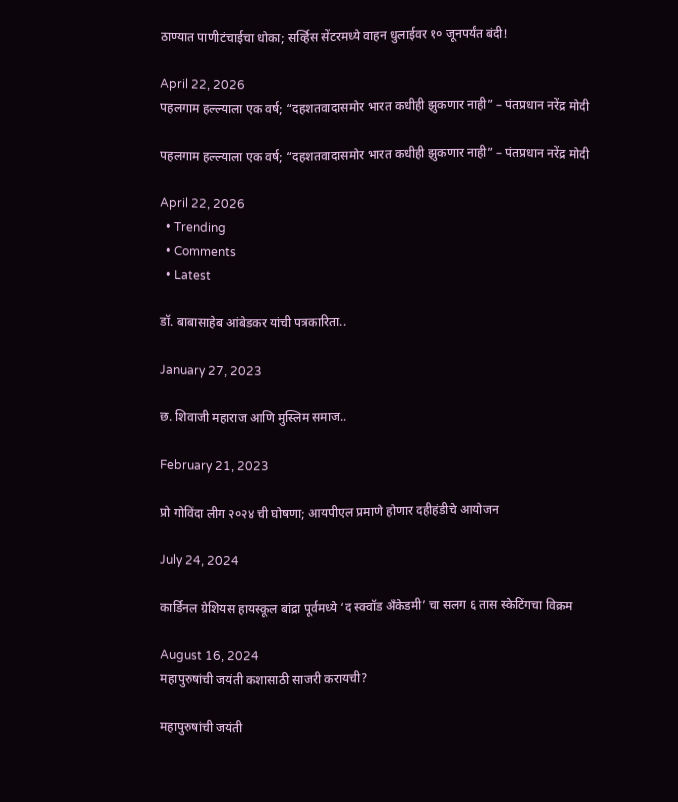ठाण्यात पाणीटंचाईचा धोका; सर्व्हिस सेंटरमध्ये वाहन धुलाईवर १० जूनपर्यंत बंदी!

April 22, 2026
पहलगाम हल्ल्याला एक वर्ष; “दहशतवादासमोर भारत कधीही झुकणार नाही” – पंतप्रधान नरेंद्र मोदी

पहलगाम हल्ल्याला एक वर्ष; “दहशतवादासमोर भारत कधीही झुकणार नाही” – पंतप्रधान नरेंद्र मोदी

April 22, 2026
  • Trending
  • Comments
  • Latest

डॉ. बाबासाहेब आंबेडकर यांची पत्रकारिता..

January 27, 2023

छ. शिवाजी महाराज आणि मुस्लिम समाज..

February 21, 2023

प्रो गोविंदा लीग २०२४ ची घोषणा; आयपीएल प्रमाणे होणार दहीहंडीचे आयोजन

July 24, 2024

कार्डिनल ग्रेशियस हायस्कूल बांद्रा पूर्वमध्ये ‘द स्क्वॉड अँकेडमी’ चा सलग ६ तास स्केटिंगचा विक्रम

August 16, 2024
महापुरुषांची जयंती कशासाठी साजरी करायची?

महापुरुषांची जयंती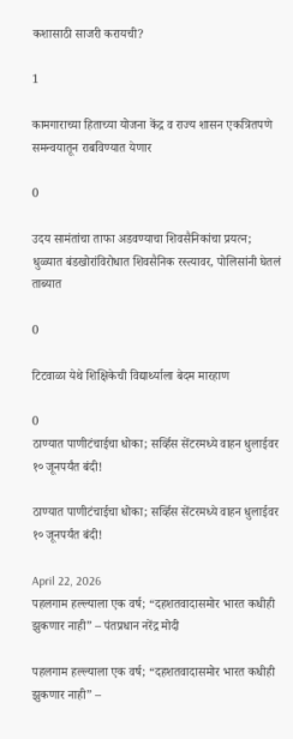कशासाठी साजरी करायची?

1

कामगाराच्या हिताच्या योजना केंद्र व राज्य शासन एकत्रितपणे समन्वयातून राबविण्यात येणार

0

उदय सामंतांचा ताफा अडवण्याचा शिवसैनिकांचा प्रयत्न; धुळ्यात बंडखोरांविरोधात शिवसैनिक रस्त्यावर, पोलिसांनी घेतलं ताब्यात

0

टिटवाळा येथे शिक्षिकेची विद्यार्थ्याला बेदम मारहाण

0
ठाण्यात पाणीटंचाईचा धोका; सर्व्हिस सेंटरमध्ये वाहन धुलाईवर १० जूनपर्यंत बंदी!

ठाण्यात पाणीटंचाईचा धोका; सर्व्हिस सेंटरमध्ये वाहन धुलाईवर १० जूनपर्यंत बंदी!

April 22, 2026
पहलगाम हल्ल्याला एक वर्ष; “दहशतवादासमोर भारत कधीही झुकणार नाही” – पंतप्रधान नरेंद्र मोदी

पहलगाम हल्ल्याला एक वर्ष; “दहशतवादासमोर भारत कधीही झुकणार नाही” –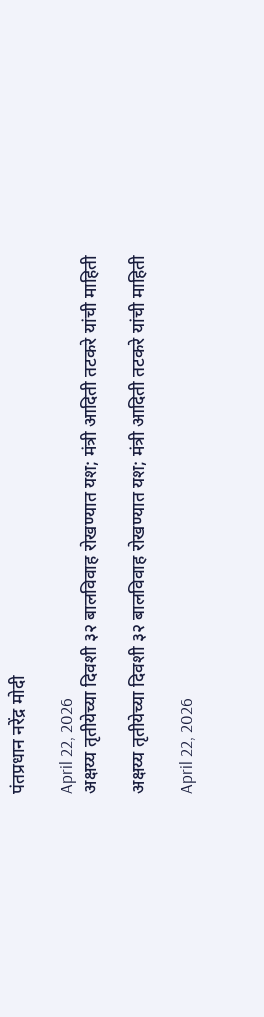पंतप्रधान नरेंद्र मोदी

April 22, 2026
अक्षय्य तृतीयेच्या दिवशी ३२ बालविवाह रोखण्यात यश; मंत्री आदिती तटकरे यांची माहिती

अक्षय्य तृतीयेच्या दिवशी ३२ बालविवाह रोखण्यात यश; मंत्री आदिती तटकरे यांची माहिती

April 22, 2026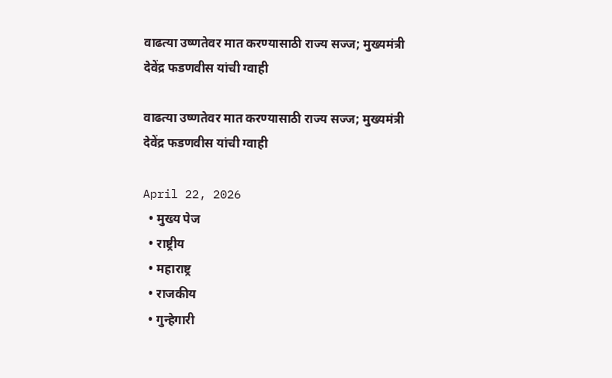वाढत्या उष्णतेवर मात करण्यासाठी राज्य सज्ज; मुख्यमंत्री देवेंद्र फडणवीस यांची ग्वाही

वाढत्या उष्णतेवर मात करण्यासाठी राज्य सज्ज; मुख्यमंत्री देवेंद्र फडणवीस यांची ग्वाही

April 22, 2026
  • मुख्य पेज
  • राष्ट्रीय
  • महाराष्ट्र
  • राजकीय
  • गुन्हेगारी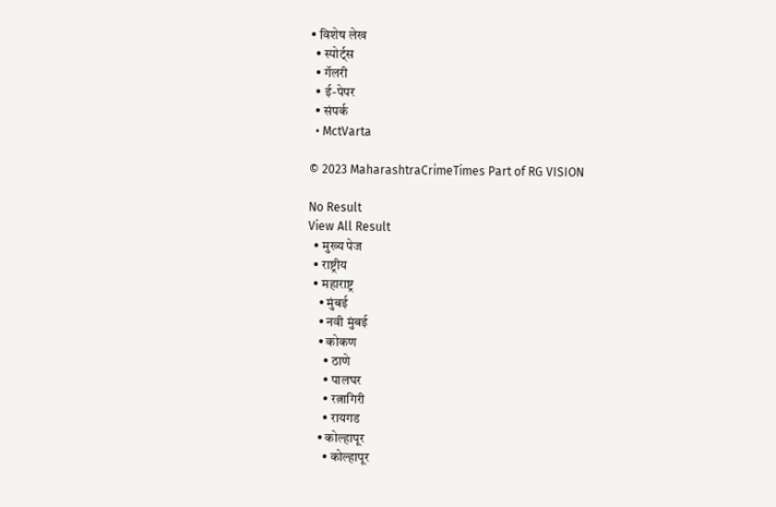• विशेष लेख
  • स्पोर्ट्स
  • गॅलरी
  • ई-पेपर
  • संपर्क
  • MctVarta

© 2023 MaharashtraCrimeTimes Part of RG VISION

No Result
View All Result
  • मुख्य पेज
  • राष्ट्रीय
  • महाराष्ट्र
    • मुंबई
    • नवी मुंबई
    • कोकण
      • ठाणे
      • पालघर
      • रत्नागिरी
      • रायगड
    • कोल्हापूर
      • कोल्हापूर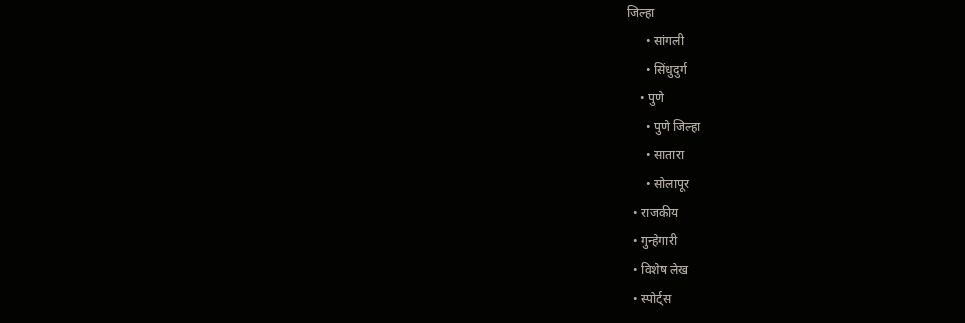जिल्हा
      • सांगली
      • सिंधुदुर्ग
    • पुणे
      • पुणे जिल्हा
      • सातारा
      • सोलापूर
  • राजकीय
  • गुन्हेगारी
  • विशेष लेख
  • स्पोर्ट्स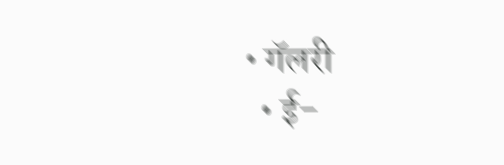• गॅलरी
  • ई-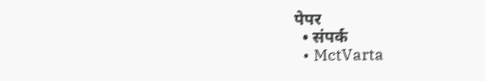पेपर
  • संपर्क
  • MctVarta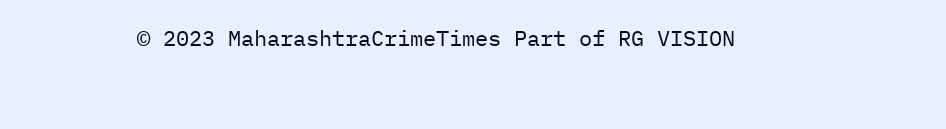© 2023 MaharashtraCrimeTimes Part of RG VISION